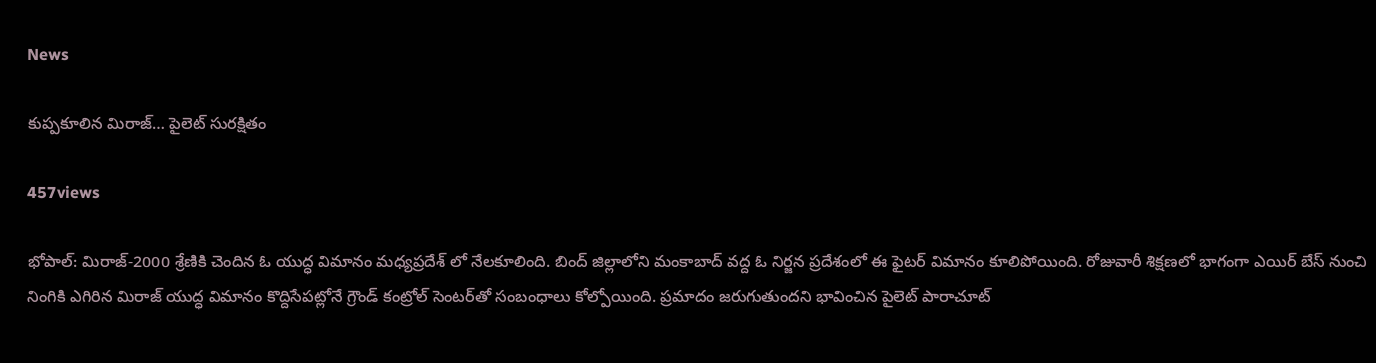News

కుప్పకూలిన మిరాజ్… పైలెట్ సురక్షితం

457views

భోపాల్‌: మిరాజ్-2000 శ్రేణికి చెందిన ఓ యుద్ధ విమానం మధ్యప్రదేశ్ లో నేలకూలింది. బింద్ జిల్లాలోని మంకాబాద్‌ వద్ద ఓ నిర్జన ప్రదేశంలో ఈ ఫైటర్ విమానం కూలిపోయింది. రోజువారీ శిక్షణలో భాగంగా ఎయిర్ బేస్ నుంచి నింగికి ఎగిరిన మిరాజ్ యుద్ధ విమానం కొద్దిసేపట్లోనే గ్రౌండ్ కంట్రోల్ సెంటర్‌తో సంబంధాలు కోల్పోయింది. ప్రమాదం జరుగుతుందని భావించిన పైలెట్ పారాచూట్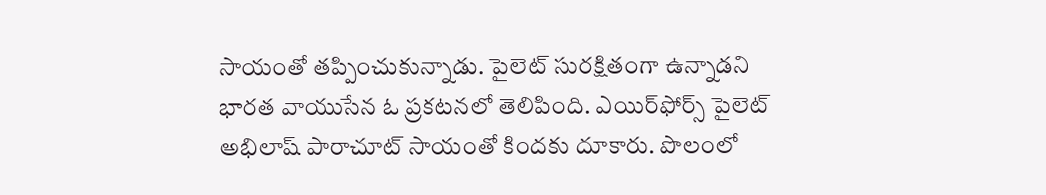సాయంతో తప్పించుకున్నాడు. పైలెట్ సురక్షితంగా ఉన్నాడని భారత వాయుసేన ఓ ప్రకటనలో తెలిపింది. ఎయిర్‌ఫోర్స్‌ పైలెట్‌ అభిలాష్‌ పారాచూట్‌ సాయంతో కిందకు దూకారు. పొలంలో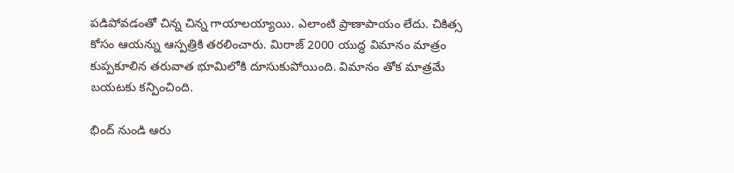పడిపోవడంతో చిన్న చిన్న గాయాలయ్యాయి. ఎలాంటి ప్రాణాపాయం లేదు. చికిత్స కోసం ఆయన్ను ఆస్పత్రికి తరలించారు. మిరాజ్‌ 2000 యుద్ధ‌ విమానం మాత్రం కుప్పకూలిన తరువాత భూమిలోకి దూసుకుపోయింది. విమానం తోక మాత్రమే బయటకు కన్పించింది.

భింద్ నుండి ఆరు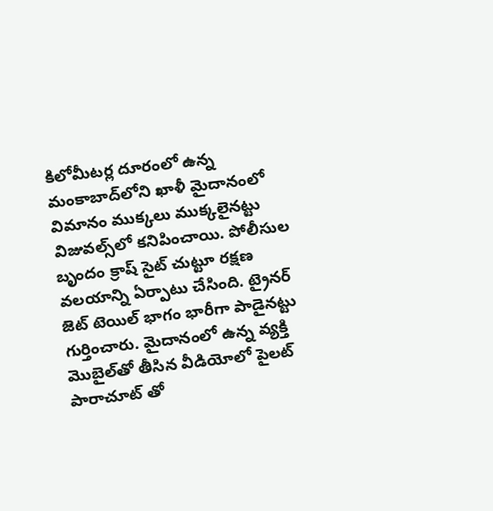కిలోమీటర్ల దూరంలో ఉన్న మంకాబాద్‌లోని ఖాళీ మైదానంలో విమానం ముక్కలు ముక్కలైనట్టు విజువ‌ల్స్‌లో కనిపించాయి. పోలీసుల బృందం క్రాష్ సైట్ చుట్టూ రక్షణ వలయాన్ని ఏర్పాటు చేసింది. ట్రైనర్ జెట్ టెయిల్ భాగం భారీగా పాడైనట్టు గుర్తించారు. మైదానంలో ఉన్న వ్యక్తి మొబైల్‌తో తీసిన వీడియోలో పైలట్ పారాచూట్ తో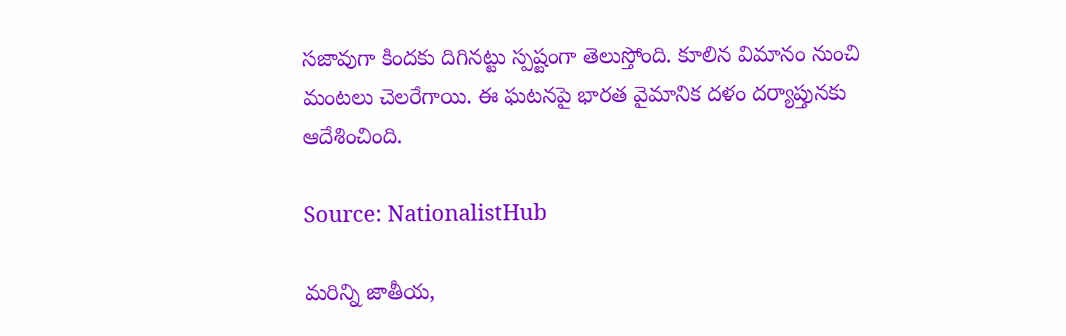సజావుగా కిందకు దిగినట్టు స్పష్టంగా తెలుస్తోంది. కూలిన విమానం నుంచి మంటలు చెలరేగాయి. ఈ ఘటనపై భారత వైమానిక దళం దర్యాప్తునకు ఆదేశించింది.

Source: NationalistHub

మరిన్ని జాతీయ,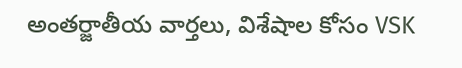అంతర్జాతీయ వార్తలు, విశేషాల కోసం VSK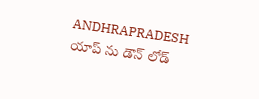ANDHRAPRADESH యాప్ ను డౌన్ లోడ్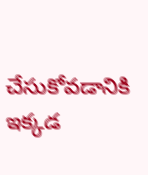చేసుకోవడానికి ఇక్కడ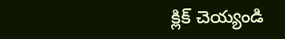క్లిక్ చెయ్యండి